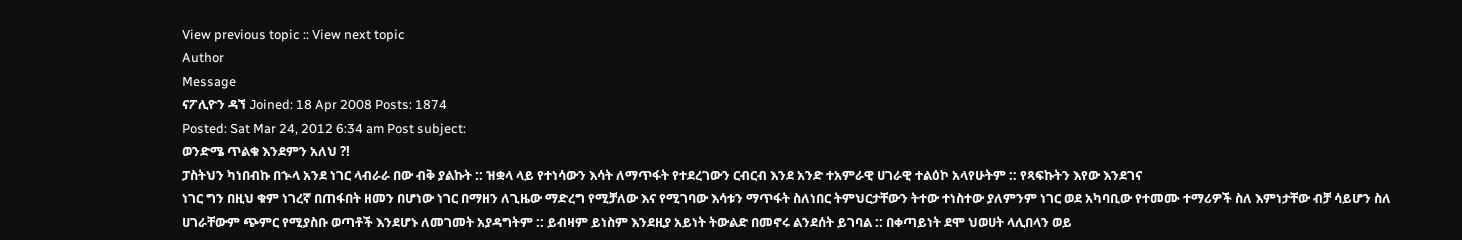View previous topic :: View next topic
Author
Message
ናፖሊዮን ዳኘ Joined: 18 Apr 2008 Posts: 1874
Posted: Sat Mar 24, 2012 6:34 am Post subject:
ወንድሜ ጥልቁ እንደምን አለህ ?!
ፓስትህን ካነበብኩ በኍላ አንደ ነገር ላብራራ በው ብቅ ያልኩት :: ዝቋላ ላይ የተነሳውን እሳት ለማጥፋት የተደረገውን ርብርብ እንደ አንድ ተአምራዊ ሀገራዊ ተልዕኮ አላየሁትም :: የጻፍኩትን እየው እንደገና
ነገር ግን በዚህ ቁም ነገረኛ በጠፋበት ዘመን በሆነው ነገር በማዘን ለጊዜው ማድረግ የሚቻለው እና የሚገባው እሳቱን ማጥፋት ስለነበር ትምህርታቸውን ትተው ተነስተው ያለምንም ነገር ወደ አካባቢው የተመሙ ተማሪዎች ስለ እምነታቸው ብቻ ሳይሆን ስለ ሀገራቸውም ጭምር የሚያስቡ ወጣቶች እንደሆኑ ለመገመት አያዳግትም :: ይብዛም ይነስም እንደዚያ አይነት ትውልድ በመኖሩ ልንደሰት ይገባል :: በቀጣይነት ደሞ ህወሀት ላሊበላን ወይ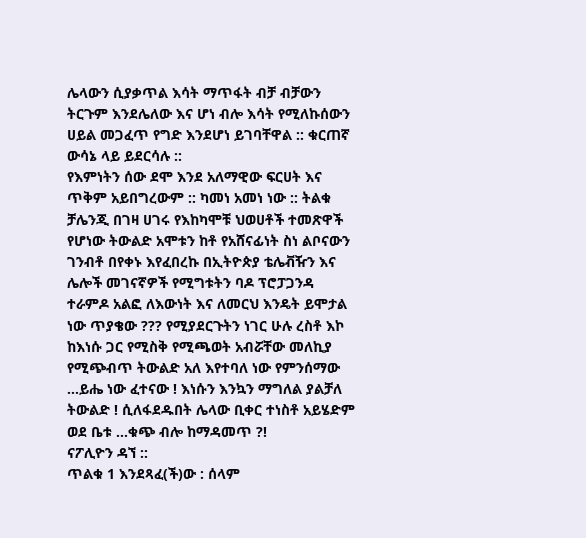ሌላውን ሲያቃጥል እሳት ማጥፋት ብቻ ብቻውን ትርጉም እንደሌለው እና ሆነ ብሎ እሳት የሚለኩሰውን ሀይል መጋፈጥ የግድ እንደሆነ ይገባቸዋል :: ቁርጠኛ ውሳኔ ላይ ይደርሳሉ ::
የእምነትን ሰው ደሞ እንደ አለማዊው ፍርሀት እና ጥቅም አይበግረውም :: ካመነ አመነ ነው :: ትልቁ ቻሌንጂ በገዛ ሀገሩ የእከካሞቹ ህወሀቶች ተመጽዋች የሆነው ትውልድ አሞቱን ከቶ የአሸናፊነት ስነ ልቦናውን ገንብቶ በየቀኑ እየፈበረኩ በኢትዮጵያ ቴሌቭዥን እና ሌሎች መገናኛዎች የሚግቱትን ባዶ ፕሮፓጋንዳ ተራምዶ አልፎ ለእውነት እና ለመርህ እንዴት ይሞታል ነው ጥያቄው ??? የሚያደርጉትን ነገር ሁሉ ረስቶ እኮ ከእነሱ ጋር የሚስቅ የሚጫወት አብሯቸው መለኪያ የሚጭብጥ ትውልድ አለ እየተባለ ነው የምንሰማው ...ይሔ ነው ፈተናው ! እነሱን እንኳን ማግለል ያልቻለ ትውልድ ! ሲለፋደዱበት ሌላው ቢቀር ተነስቶ አይሄድም ወደ ቤቱ ...ቁጭ ብሎ ከማዳመጥ ?!
ናፖሊዮን ዳኘ ::
ጥልቁ 1 እንደጻፈ(ች)ው : ሰላም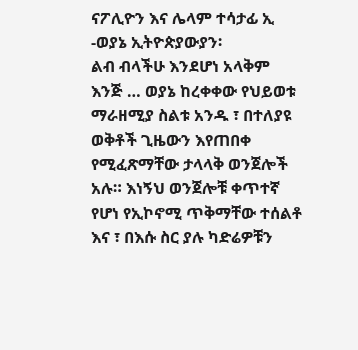ናፖሊዮን እና ሌላም ተሳታፊ ኢ -ወያኔ ኢትዮጵያውያን፡
ልብ ብላችሁ እንደሆነ አላቅም እንጅ … ወያኔ ከረቀቀው የህይወቱ ማራዘሚያ ስልቱ አንዱ ፣ በተለያዩ ወቅቶች ጊዜውን እየጠበቀ የሚፈጽማቸው ታላላቅ ወንጀሎች አሉ። እነኝህ ወንጀሎቹ ቀጥተኛ የሆነ የኢኮኖሚ ጥቅማቸው ተሰልቶ እና ፣ በእሱ ስር ያሉ ካድሬዎቹን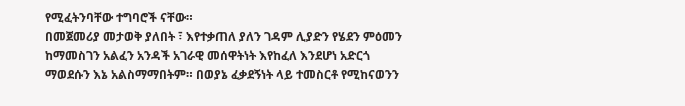የሚፈትንባቸው ተግባሮች ናቸው።
በመጀመሪያ መታወቅ ያለበት ፣ እየተቃጠለ ያለን ገዳም ሊያድን የሄደን ምዕመን ከማመስገን አልፈን አንዳች አገራዊ መሰዋትነት እየከፈለ እንደሆነ አድርጎ ማወደሱን እኔ አልስማማበትም። በወያኔ ፈቃደኝነት ላይ ተመስርቶ የሚከናወንን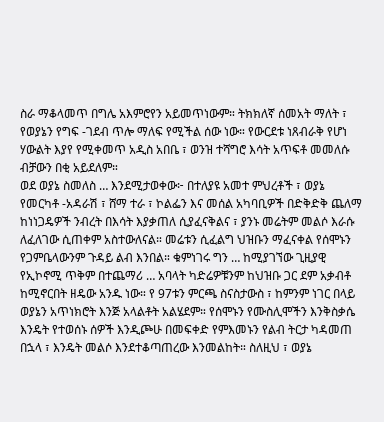ስራ ማቆላመጥ በግሌ አእምሮየን አይመጥነውም። ትክክለኛ ሰመአት ማለት ፣ የወያኔን የግፍ -ገደብ ጥሎ ማለፍ የሚችል ሰው ነው። የውርደቱ ነጸብራቅ የሆነ ሃውልት እያየ የሚቀመጥ አዲስ አበቤ ፣ ወንዝ ተሻግሮ እሳት አጥፍቶ መመለሱ ብቻውን በቂ አይደለም።
ወደ ወያኔ ስመለስ … እንደሚታወቀው፦ በተለያዩ አመተ ምህረቶች ፣ ወያኔ የመርካቶ -አዳራሽ ፣ ሸማ ተራ ፣ ኮልፌን እና መሰል አካባቢዎች በድቅድቅ ጨለማ ከነነጋዴዎች ንብረት በእሳት እያቃጠለ ሲያፈናቅልና ፣ ያንኑ መሬትም መልሶ እራሱ ለፈለገው ሲጠቀም አስተውለናል። መሬቱን ሲፈልግ ህዝቡን ማፈናቀል የሰሞኑን የጋምቤላውንም ጉዳይ ልብ እንበል። ቁምነገሩ ግን … ከሚያገኘው ጊዚያዊ የኢኮኖሚ ጥቅም በተጨማሪ … አባላት ካድሬዎቹንም ከህዝቡ ጋር ደም አቃብቶ ከሚኖርበት ዘዴው አንዱ ነው። የ 97ቱን ምርጫ ስናስታውስ ፣ ከምንም ነገር በላይ ወያኔን አጥነክሮት እንጅ አላልቶት አልሄደም። የሰሞኑን የሙስሊሞችን እንቅስቃሴ እንዴት የተወሰኑ ሰዎች እንዲጮሁ በመፍቀድ የምእመኑን የልብ ትርታ ካዳመጠ በኋላ ፣ እንዴት መልሶ እንደተቆጣጠረው እንመልከት። ስለዚህ ፣ ወያኔ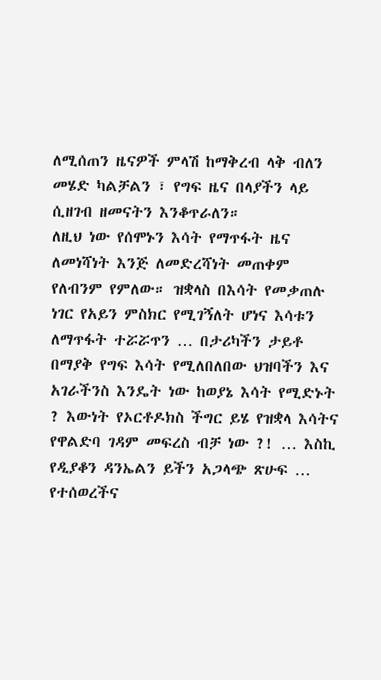ለሚሰጠን ዜናዎች ምላሽ ከማቅረብ ላቅ ብለን መሄድ ካልቻልን ፣ የግፍ ዜና በላያችን ላይ ሲዘገብ ዘመናትን እንቆጥራለን።
ለዚህ ነው የሰሞኑን እሳት የማጥፋት ዜና ለመነሻነት እንጅ ለመድረሻነት መጠቀም የለብንም የምለው። ዝቋላስ በእሳት የመቃጠሉ ነገር የአይን ምስክር የሚገኝለት ሆነና እሳቱን ለማጥፋት ተሯሯጥን … በታሪካችን ታይቶ በማያቅ የግፍ እሳት የሚለበለበው ህዝባችን እና አገራችንስ እንዴት ነው ከወያኔ እሳት የሚድኑት ? እውነት የኦርቶዶክስ ችግር ይሄ የዝቋላ እሳትና የዋልድባ ገዳም መፍረስ ብቻ ነው ?! … እስኪ የዲያቆን ዳንኤልን ይችን አጋላጭ ጽሁፍ … የተሰወረችና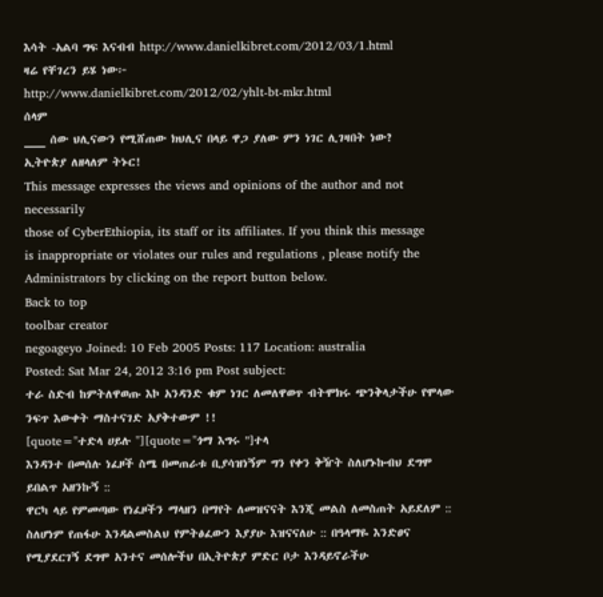እሳት -አልባ ግፍ እናብብ http://www.danielkibret.com/2012/03/1.html
ዛሬ የቸገረን ይሄ ነው፦
http://www.danielkibret.com/2012/02/yhlt-bt-mkr.html
ሰላም
___ ሰው ህሊናውን የሚሸጠው ክህሊና በላይ ዋጋ ያለው ምን ነገር ሊገዛበት ነው?
ኢትዮጵያ ለዘላለም ትኑር!
This message expresses the views and opinions of the author and not necessarily
those of CyberEthiopia, its staff or its affiliates. If you think this message
is inappropriate or violates our rules and regulations , please notify the Administrators by clicking on the report button below.
Back to top
toolbar creator
negoageyo Joined: 10 Feb 2005 Posts: 117 Location: australia
Posted: Sat Mar 24, 2012 3:16 pm Post subject:
ተራ ስድብ ከምትለዋወጡ እኮ አንዳንድ ቁም ነገር ለመለዋወጥ ብትሞክሩ ጭንቅላታችሁ የሞላው ንፍጥ እውቀት ማስተናገድ አያቅተውም !!
[quote="ተድላ ሀይሉ "][quote="ጎማ እግሩ "]ተላ
እንዳንተ በመሰሉ ነፈዞች ስሜ በመጠራቱ ቢያሳዝነኝም ግን የቀን ቅዥት ስለሆኑኩብህ ደግሞ ይበልጥ አዘንኩኝ ::
ዋርካ ላይ የምመጣው የነፈዞችን ማላዘን በማየት ለመዝናናት እንጂ መልስ ለመስጠት አይደለም :: ስለሆነም የጠፋሁ እንዳልመስልህ የምትፅፈውን እያያሁ እዝናናለሁ :: በዓላማዬ እንድፀና የሚያደርገኝ ደግሞ አንተና መሰሎችህ በኢትዮጵያ ምድር ቦታ እንዳይኖራችሁ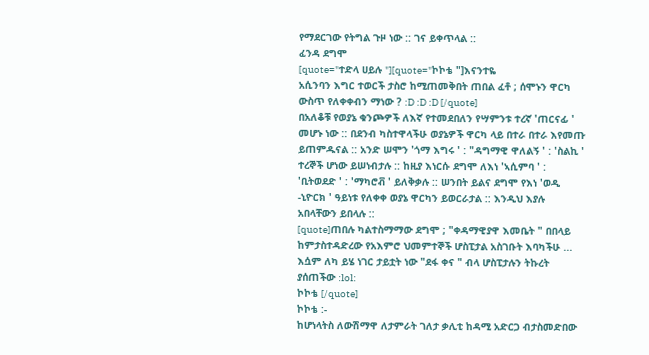የማደርገው የትግል ጉዞ ነው :: ገና ይቀጥላል ::
ፈንዳ ደግሞ
[quote="ተድላ ሀይሉ "][quote="ኮኮቴ "]እናንተዬ
አሲንባን እግር ተወርች ታስሮ ከሚጠመቅበት ጠበል ፈቶ ; ሰሞኑን ዋርካ ውስጥ የለቀቀብን ማነው ? :D :D :D [/quote]
በአለቆቹ የወያኔ ቁንጮዎች ለእኛ የተመደበለን የሣምንቱ ተረኛ 'ጠርናፊ ' መሆኑ ነው :: በደንብ ካስተዋላችሁ ወያኔዎች ዋርካ ላይ በተራ በተራ እየመጡ ይጠምዱናል :: አንድ ሠሞን 'ጎማ እግሩ ' : "ዳግማዊ ዋለልኝ ' : 'ስልኪ ' ተረኞች ሆነው ይሠነብታሉ :: ከዚያ እነርሱ ደግሞ ለእነ 'ኣሲምባ ' : 'ቢትወደድ ' : 'ማካሮቭ ' ይለቅቃሉ :: ሠንበት ይልና ደግሞ የእነ 'ወዲ -ኒዮርክ ' ዓይነቱ የለቀቀ ወያኔ ዋርካን ይወርራታል :: እንዲህ እያሉ አበላቸውን ይበላሉ ::
[quote]ጠበሉ ካልተስማማው ደግሞ ; "ቀዳማዊያዋ እመቤት " በበላይ ከምታስተዳድረው የአእምሮ ህመምተኞች ሆስፒታል አስገቡት እባካችሁ ... እሷም ለካ ይሄ ነገር ታይቷት ነው "ደፋ ቀና " ብላ ሆስፒታሉን ትኩረት ያሰጠችው :lol:
ኮኮቴ [/quote]
ኮኮቴ :-
ከሆነላትስ ለውሽማዋ ለታምራት ገለታ ቃሊቲ ከዳሚ አድርጋ ብታስመድበው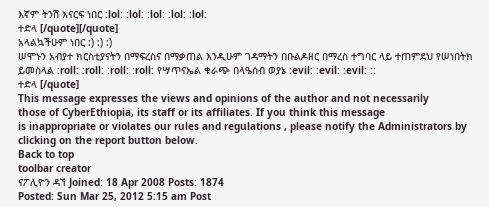እኛም ትንሽ እናርፍ ነበር :lol: :lol: :lol: :lol: :lol:
ተድላ [/quote][/quote]
አላልኳችሁም ነበር :) :) :)
ሠሞኑን አብያተ ክርስቲያናትን በማፍረስና በማቃጠል እንዲሁም ገዳማትን በቡልዶዘር በማረስ ተግባር ላይ ተጠምደህ የሠነበትክ ይመስላል :roll: :roll: :roll: :roll: የሣጥናኤል ቁራጭ በላዔሰብ ወያኔ :evil: :evil: :evil: ::
ተድላ [/quote]
This message expresses the views and opinions of the author and not necessarily
those of CyberEthiopia, its staff or its affiliates. If you think this message
is inappropriate or violates our rules and regulations , please notify the Administrators by clicking on the report button below.
Back to top
toolbar creator
ናፖሊዮን ዳኘ Joined: 18 Apr 2008 Posts: 1874
Posted: Sun Mar 25, 2012 5:15 am Post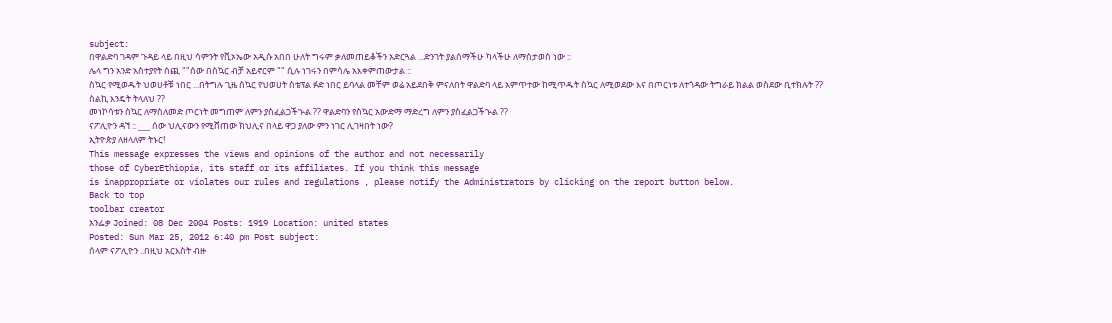subject:
በዋልድባ ገዳም ጉዳይ ላይ በዚህ ሳምንት የቪኦኤው አዲሱ አበበ ሁለት ግሩም ቃለመጠይቆችን አድርጓል ...ድንገት ያልሰማችሁ ካላችሁ ለማስታወስ ነው ::
ሌላ ግን አንድ አስተያየት ሰጪ ""ሰው በስኳር ብቻ አይኖርም "" ሲሉ ነገሩን በምሳሌ አእቀምጠውታል ::
ስኳር የሚወዱት ህወሀቶቹ ነበር ...በትግሉ ጊዜ ስኳር የህወሀት ስቴፕል ፉድ ነበር ይባላል መቸም ወሬ አይደበቅ ምናለበት ዋልድባ ላይ አምጥተው ከሚጥዱት ስኳር ለሚወደው እና በጦርነቱ ለተጎዳው ትግራይ ክልል ወስደው ቢተክሉት ??
ስልኪ እንዴት ትላለህ ??
መነኮሳቱን ስኳር ለማስለመድ ጦርነት መግጠም ለምን ያስፈልጋችኍል ?? ዋልድባን የስኳር አውድማ ማድረግ ለምን ያስፈልጋችኍል ??
ናፖሊዮን ዳኘ :: ___ ሰው ህሊናውን የሚሸጠው ክህሊና በላይ ዋጋ ያለው ምን ነገር ሊገዛበት ነው?
ኢትዮጵያ ለዘላለም ትኑር!
This message expresses the views and opinions of the author and not necessarily
those of CyberEthiopia, its staff or its affiliates. If you think this message
is inappropriate or violates our rules and regulations , please notify the Administrators by clicking on the report button below.
Back to top
toolbar creator
አንፌቃ Joined: 08 Dec 2004 Posts: 1919 Location: united states
Posted: Sun Mar 25, 2012 6:40 pm Post subject:
ሰላም ናፖሊዮን ..በዚህ አርእስት ብዙ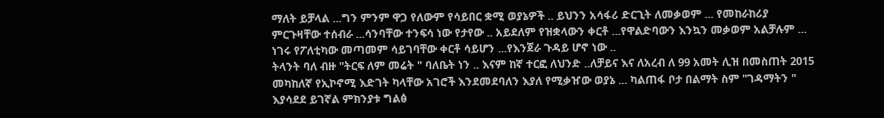ማለት ይቻላል ...ግን ምንም ዋጋ የለውም የሳይበር ቋሚ ወያኔዎች .. ይህንን አሳፋሪ ድርጊት ለመቃወም ... የመከራከሪያ ምርጉዛቸው ተሰብራ ...ሳንባቸው ተንፍሳ ነው የታየው .. አይደለም የዝቋላውን ቀርቶ ...የዋልድባውን እንኳን መቃወም አልቻሉም ... ነገሩ የፖለቲካው መጣመም ሳይገባቸው ቀርቶ ሳይሆን ...የእንጀራ ጉዳይ ሆኖ ነው ..
ትላንት ባለ ብዙ "ትርፍ ለም መሬት " ባለቤት ነን .. እናም ከኛ ተርፎ ለህንድ ..ለቻይና እና ለአረብ ለ 99 አመት ሊዝ በመስጠት 2015 መካከለኛ የኢኮኖሚ እድገት ካላቸው አገሮች እንደመደባለን እያለ የሚቃዠው ወያኔ ... ካልጠፋ ቦታ በልማት ስም "ገዳማትን " እያሳደደ ይገኛል ምክንያቱ ግልፅ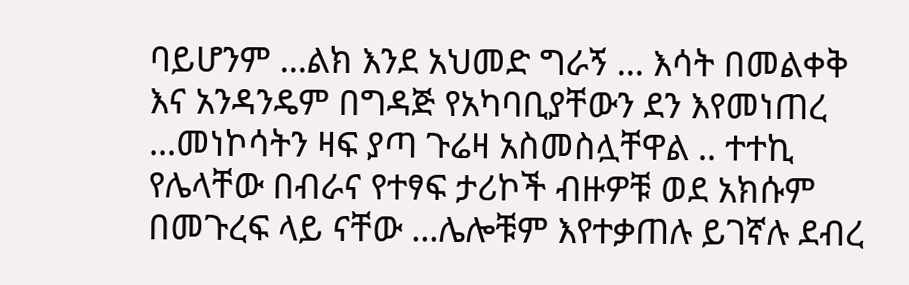ባይሆንም ...ልክ እንደ አህመድ ግራኝ ... እሳት በመልቀቅ እና አንዳንዴም በግዳጅ የአካባቢያቸውን ደን እየመነጠረ ...መነኮሳትን ዛፍ ያጣ ጉሬዛ አስመስሏቸዋል .. ተተኪ የሌላቸው በብራና የተፃፍ ታሪኮች ብዙዎቹ ወደ አክሱም በመጉረፍ ላይ ናቸው ...ሌሎቹም እየተቃጠሉ ይገኛሉ ደብረ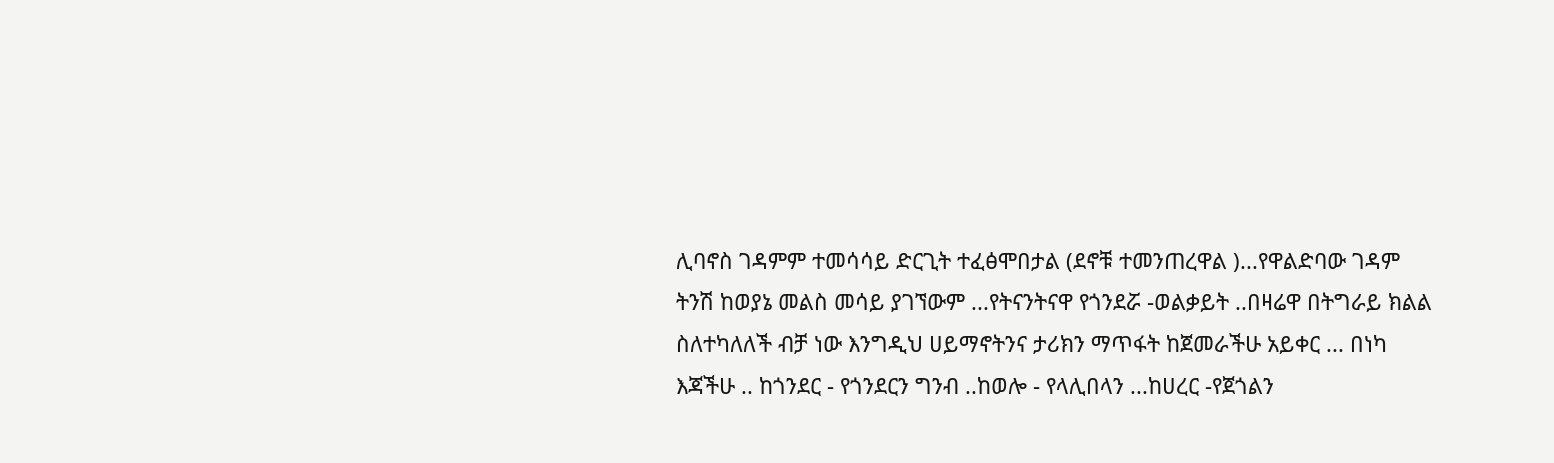ሊባኖስ ገዳምም ተመሳሳይ ድርጊት ተፈፅሞበታል (ደኖቹ ተመንጠረዋል )...የዋልድባው ገዳም ትንሽ ከወያኔ መልስ መሳይ ያገኘውም ...የትናንትናዋ የጎንደሯ -ወልቃይት ..በዛሬዋ በትግራይ ክልል ስለተካለለች ብቻ ነው እንግዲህ ሀይማኖትንና ታሪክን ማጥፋት ከጀመራችሁ አይቀር ... በነካ እጃችሁ .. ከጎንደር - የጎንደርን ግንብ ..ከወሎ - የላሊበላን ...ከሀረር -የጀጎልን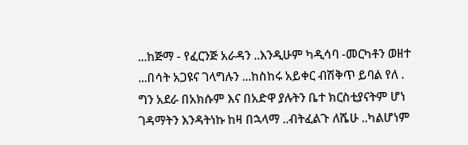...ከጅማ - የፈርንጅ አራዳን ..እንዲሁም ካዲሳባ -መርካቶን ወዘተ ...በሳት አጋዩና ገላግሉን ...ከስከሩ አይቀር ብሽቅጥ ይባል የለ . ግን አደራ በአክሱም እና በአድዋ ያሉትን ቤተ ክርስቲያናትም ሆነ ገዳማትን እንዳትነኩ ከዛ በኋላማ ..ብትፈልጉ ለሼሁ ..ካልሆነም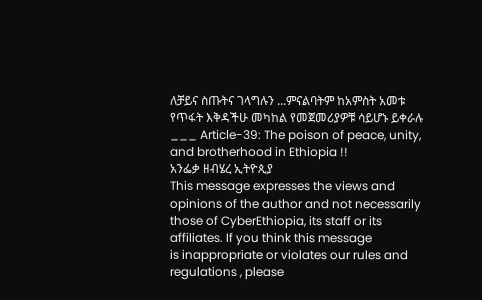ለቻይና ስጡትና ገላግሉን ...ምናልባትም ከአምስት አመቱ የጥፋት እቅዳችሁ መካከል የመጀመሪያዎቹ ሳይሆኑ ይቀራሉ ___ Article-39: The poison of peace, unity, and brotherhood in Ethiopia !!
አንፌቃ ዘብሄረ ኢትዮጲያ
This message expresses the views and opinions of the author and not necessarily
those of CyberEthiopia, its staff or its affiliates. If you think this message
is inappropriate or violates our rules and regulations , please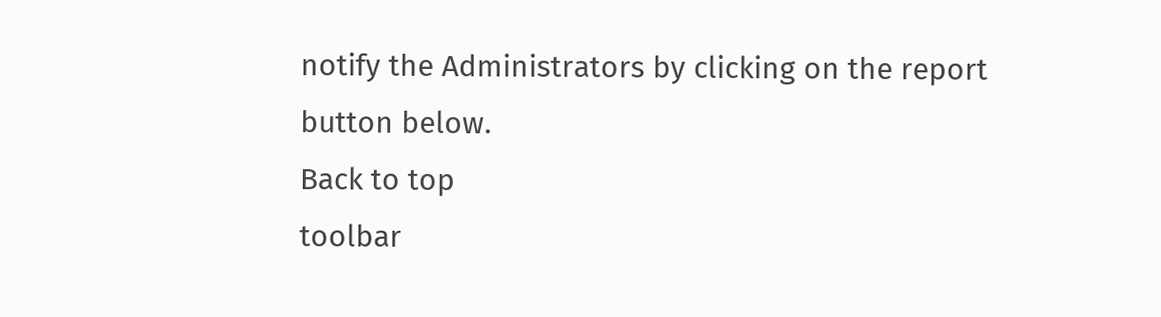notify the Administrators by clicking on the report button below.
Back to top
toolbar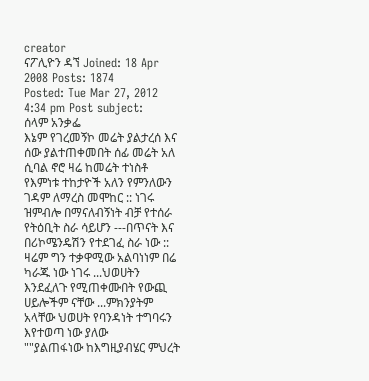creator
ናፖሊዮን ዳኘ Joined: 18 Apr 2008 Posts: 1874
Posted: Tue Mar 27, 2012 4:34 pm Post subject:
ሰላም አንቃፌ
እኔም የገረመኝኮ መሬት ያልታረሰ እና ሰው ያልተጠቀመበት ሰፊ መሬት አለ ሲባል ኖሮ ዛሬ ከመሬት ተነስቶ የእምነቱ ተከታዮች አለን የምንለውን ገዳም ለማረስ መሞከር :: ነገሩ ዝምብሎ በማናለብኝነት ብቻ የተሰራ የትዕቢት ስራ ሳይሆን ---በጥናት እና በሪኮሜንዴሽን የተደገፈ ስራ ነው :: ዛሬም ግን ተቃዋሚው አልባነነም በሬ ካራጁ ነው ነገሩ ...ህወሀትን እንደፈለጉ የሚጠቀሙበት የውጪ ሀይሎችም ናቸው ...ምክንያትም አላቸው ህወሀት የባንዳነት ተግባሩን እየተወጣ ነው ያለው
""ያልጠፋነው ከእግዚያብሄር ምህረት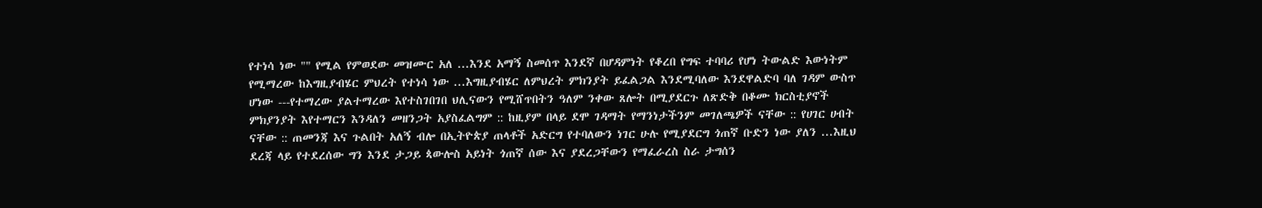የተነሳ ነው "" የሚል የምወደው መዝሙር አለ ...እንደ አማኝ ስመሰጥ እንደኛ በሆዳምነት የቆረበ የግፍ ተባባሪ የሆነ ትውልድ እውነትም የሚማረው ከእግዚያብሄር ምህረት የተነሳ ነው ...እግዚያብሄር ለምህረት ምክንያት ይፈልጋል እንደሚባለው እንደዋልድባ ባለ ገዳም ውስጥ ሆነው ---የተማረው ያልተማረው እየተስገበገበ ህሊናውን የሚሸጥበትን ዓለም ንቀው ጸሎት በሚያደርጉ ለጽድቅ በቆሙ ክርስቲያኖች ምክያንያት እየተማርን እንዳለን መዘንጋት አያስፈልግም :: ከዚያም በላይ ደሞ ገዳማት የማንነታችንም መገለጫዎች ናቸው :: የሀገር ሀብት ናቸው :: ጠመንጃ እና ጉልበት አለኝ ብሎ በኢትዮጵያ ጠላቶች አድርግ የተባለውን ነገር ሁሉ የሚያደርግ ጎጠኛ ቡድን ነው ያለን ...እዚህ ደረጃ ላይ የተደረሰው ግን እንደ ታጋይ ጳውሎስ አይነት ጎጠኛ ሰው እና ያደረጋቸውን የማፈራረስ ስራ ታግሰን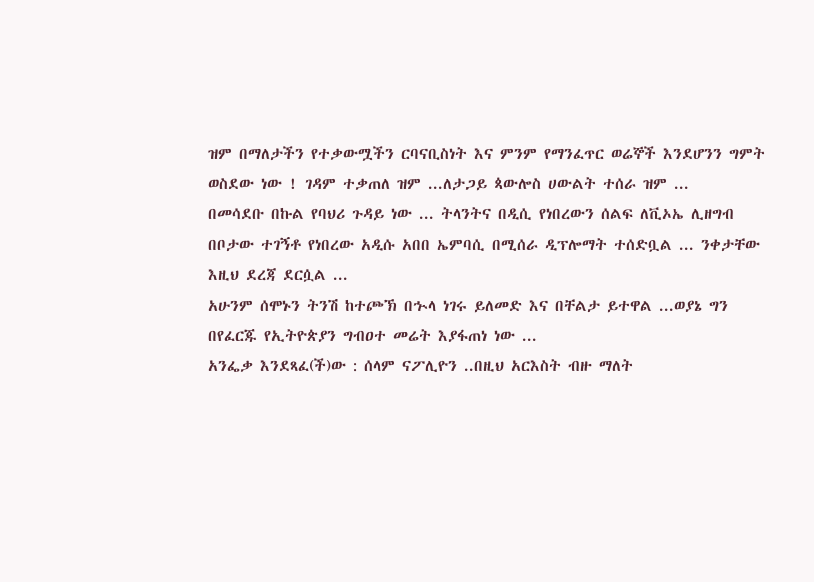ዝም በማለታችን የተቃውሟችን ርባናቢስነት እና ምንም የማንፈጥር ወሬኞች እንደሆንን ግምት ወስደው ነው ! ገዳም ተቃጠለ ዝም ...ለታጋይ ጳውሎስ ሀውልት ተሰራ ዝም ...
በመሳደቡ በኩል የባህሪ ጉዳይ ነው ... ትላንትና በዲሲ የነበረውን ሰልፍ ለቪኦኤ ሊዘግብ በቦታው ተገኝቶ የነበረው አዲሱ አበበ ኤምባሲ በሚሰራ ዲፕሎማት ተሰድቧል ... ንቀታቸው እዚህ ደረጃ ደርሷል ...
አሁንም ሰሞኑን ትንሽ ከተጮኽ በኍላ ነገሩ ይለመድ እና በቸልታ ይተዋል ...ወያኔ ግን በየፈርጁ የኢትዮጵያን ግብዐተ መሬት እያፋጠነ ነው ...
አንፌቃ እንደጻፈ(ች)ው : ሰላም ናፖሊዮን ..በዚህ አርእስት ብዙ ማለት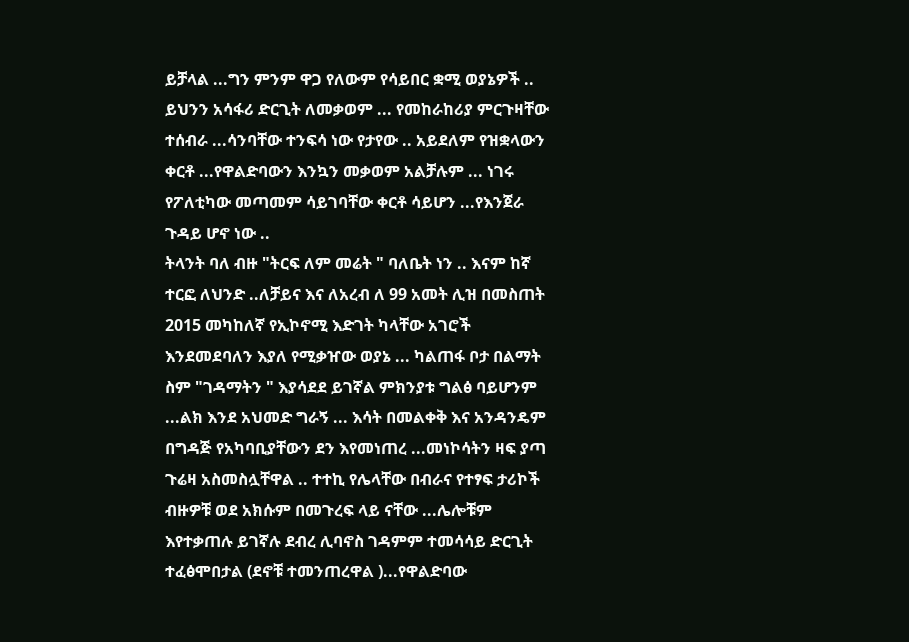ይቻላል ...ግን ምንም ዋጋ የለውም የሳይበር ቋሚ ወያኔዎች .. ይህንን አሳፋሪ ድርጊት ለመቃወም ... የመከራከሪያ ምርጉዛቸው ተሰብራ ...ሳንባቸው ተንፍሳ ነው የታየው .. አይደለም የዝቋላውን ቀርቶ ...የዋልድባውን እንኳን መቃወም አልቻሉም ... ነገሩ የፖለቲካው መጣመም ሳይገባቸው ቀርቶ ሳይሆን ...የእንጀራ ጉዳይ ሆኖ ነው ..
ትላንት ባለ ብዙ "ትርፍ ለም መሬት " ባለቤት ነን .. እናም ከኛ ተርፎ ለህንድ ..ለቻይና እና ለአረብ ለ 99 አመት ሊዝ በመስጠት 2015 መካከለኛ የኢኮኖሚ እድገት ካላቸው አገሮች እንደመደባለን እያለ የሚቃዠው ወያኔ ... ካልጠፋ ቦታ በልማት ስም "ገዳማትን " እያሳደደ ይገኛል ምክንያቱ ግልፅ ባይሆንም ...ልክ እንደ አህመድ ግራኝ ... እሳት በመልቀቅ እና አንዳንዴም በግዳጅ የአካባቢያቸውን ደን እየመነጠረ ...መነኮሳትን ዛፍ ያጣ ጉሬዛ አስመስሏቸዋል .. ተተኪ የሌላቸው በብራና የተፃፍ ታሪኮች ብዙዎቹ ወደ አክሱም በመጉረፍ ላይ ናቸው ...ሌሎቹም እየተቃጠሉ ይገኛሉ ደብረ ሊባኖስ ገዳምም ተመሳሳይ ድርጊት ተፈፅሞበታል (ደኖቹ ተመንጠረዋል )...የዋልድባው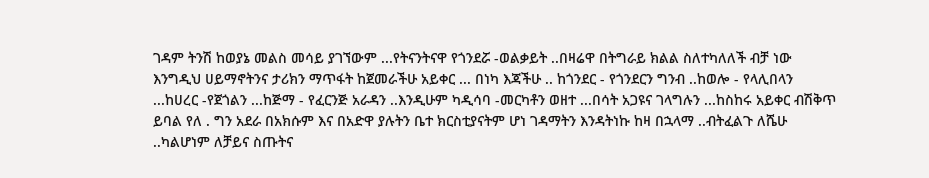ገዳም ትንሽ ከወያኔ መልስ መሳይ ያገኘውም ...የትናንትናዋ የጎንደሯ -ወልቃይት ..በዛሬዋ በትግራይ ክልል ስለተካለለች ብቻ ነው እንግዲህ ሀይማኖትንና ታሪክን ማጥፋት ከጀመራችሁ አይቀር ... በነካ እጃችሁ .. ከጎንደር - የጎንደርን ግንብ ..ከወሎ - የላሊበላን ...ከሀረር -የጀጎልን ...ከጅማ - የፈርንጅ አራዳን ..እንዲሁም ካዲሳባ -መርካቶን ወዘተ ...በሳት አጋዩና ገላግሉን ...ከስከሩ አይቀር ብሽቅጥ ይባል የለ . ግን አደራ በአክሱም እና በአድዋ ያሉትን ቤተ ክርስቲያናትም ሆነ ገዳማትን እንዳትነኩ ከዛ በኋላማ ..ብትፈልጉ ለሼሁ ..ካልሆነም ለቻይና ስጡትና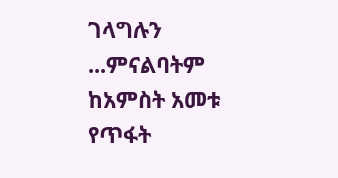ገላግሉን ...ምናልባትም ከአምስት አመቱ የጥፋት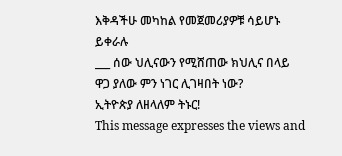እቅዳችሁ መካከል የመጀመሪያዎቹ ሳይሆኑ ይቀራሉ
___ ሰው ህሊናውን የሚሸጠው ክህሊና በላይ ዋጋ ያለው ምን ነገር ሊገዛበት ነው?
ኢትዮጵያ ለዘላለም ትኑር!
This message expresses the views and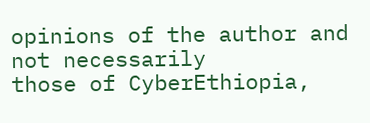opinions of the author and not necessarily
those of CyberEthiopia,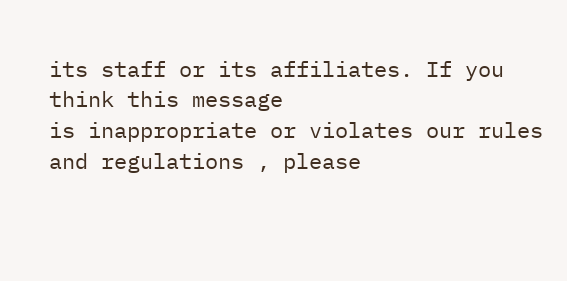its staff or its affiliates. If you think this message
is inappropriate or violates our rules and regulations , please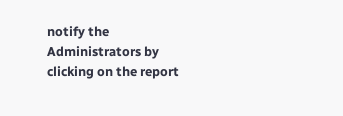notify the Administrators by clicking on the report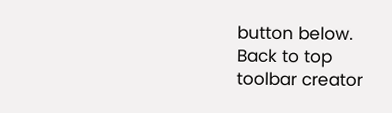button below.
Back to top
toolbar creator